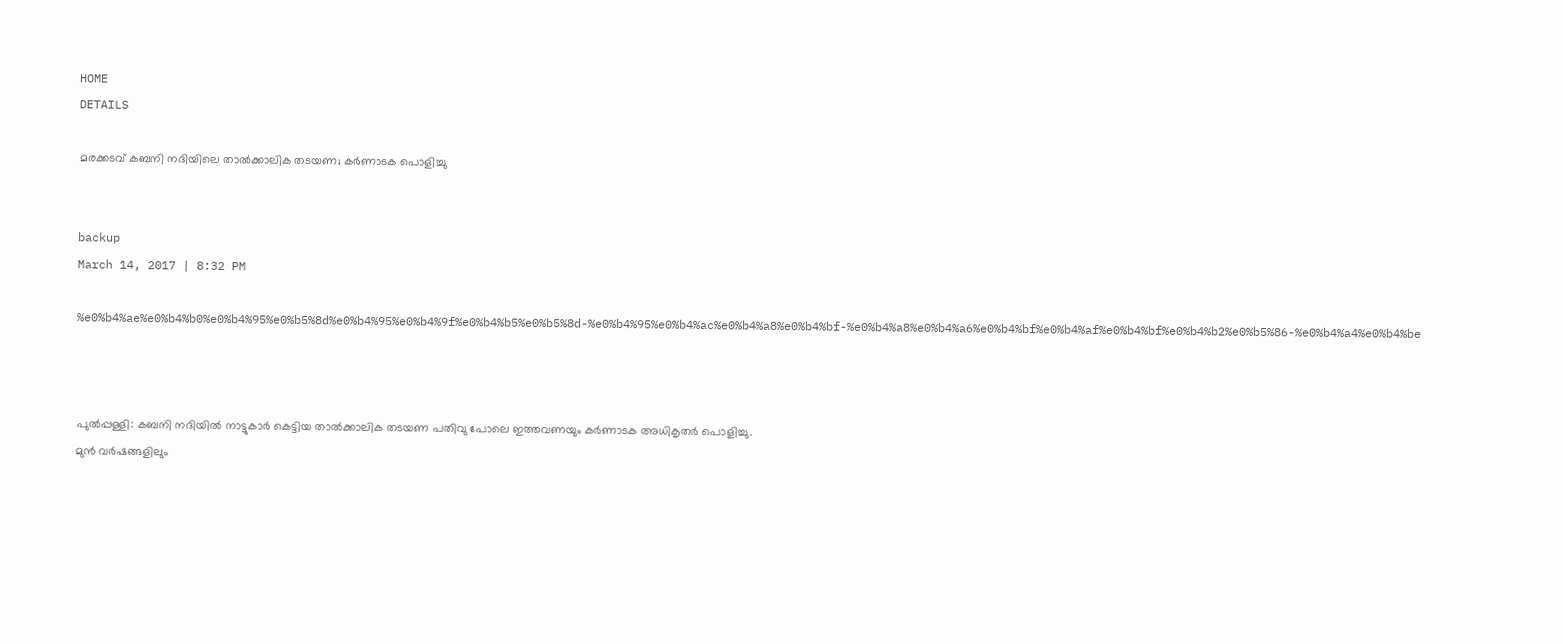HOME
DETAILS

മരക്കടവ് കബനി നദിയിലെ താല്‍ക്കാലിക തടയണ; കര്‍ണാടക പൊളിച്ചു


backup
March 14, 2017 | 8:32 PM

%e0%b4%ae%e0%b4%b0%e0%b4%95%e0%b5%8d%e0%b4%95%e0%b4%9f%e0%b4%b5%e0%b5%8d-%e0%b4%95%e0%b4%ac%e0%b4%a8%e0%b4%bf-%e0%b4%a8%e0%b4%a6%e0%b4%bf%e0%b4%af%e0%b4%bf%e0%b4%b2%e0%b5%86-%e0%b4%a4%e0%b4%be



പുല്‍പ്പള്ളി: കബനി നദിയില്‍ നാട്ടുകാര്‍ കെട്ടിയ താല്‍ക്കാലിക തടയണ പതിവു പോലെ ഇത്തവണയും കര്‍ണാടക അധികൃതര്‍ പൊളിച്ചു.
മുന്‍ വര്‍ഷങ്ങളിലും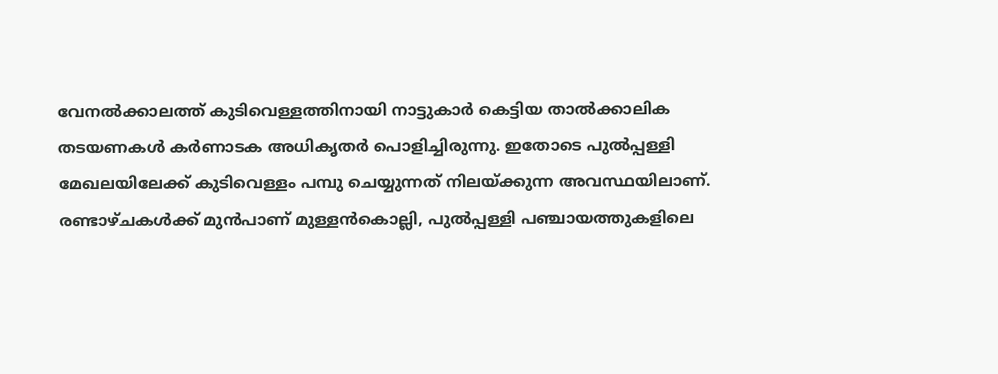വേനല്‍ക്കാലത്ത് കുടിവെള്ളത്തിനായി നാട്ടുകാര്‍ കെട്ടിയ താല്‍ക്കാലിക തടയണകള്‍ കര്‍ണാടക അധികൃതര്‍ പൊളിച്ചിരുന്നു. ഇതോടെ പുല്‍പ്പള്ളി മേഖലയിലേക്ക് കുടിവെള്ളം പമ്പു ചെയ്യുന്നത് നിലയ്ക്കുന്ന അവസ്ഥയിലാണ്.
രണ്ടാഴ്ചകള്‍ക്ക് മുന്‍പാണ് മുള്ളന്‍കൊല്ലി, പുല്‍പ്പള്ളി പഞ്ചായത്തുകളിലെ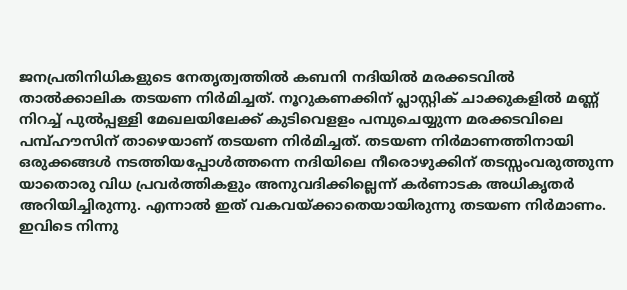ജനപ്രതിനിധികളുടെ നേതൃത്വത്തില്‍ കബനി നദിയില്‍ മരക്കടവില്‍ താല്‍ക്കാലിക തടയണ നിര്‍മിച്ചത്. നൂറുകണക്കിന് പ്ലാസ്റ്റിക് ചാക്കുകളില്‍ മണ്ണ് നിറച്ച് പുല്‍പ്പള്ളി മേഖലയിലേക്ക് കുടിവെളളം പമ്പുചെയ്യുന്ന മരക്കടവിലെ പമ്പ്ഹൗസിന് താഴെയാണ് തടയണ നിര്‍മിച്ചത്. തടയണ നിര്‍മാണത്തിനായി ഒരുക്കങ്ങള്‍ നടത്തിയപ്പോള്‍ത്തന്നെ നദിയിലെ നീരൊഴുക്കിന് തടസ്സംവരുത്തുന്ന യാതൊരു വിധ പ്രവര്‍ത്തികളും അനുവദിക്കില്ലെന്ന് കര്‍ണാടക അധികൃതര്‍ അറിയിച്ചിരുന്നു. എന്നാല്‍ ഇത് വകവയ്ക്കാതെയായിരുന്നു തടയണ നിര്‍മാണം.
ഇവിടെ നിന്നു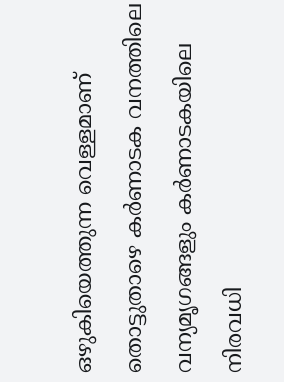ഒഴുകിയെത്തുന്ന വെള്ളമാണ് തൊട്ടുതാഴെ കര്‍ണാടക വനത്തിലെ വന്യമൃഗങ്ങളും കര്‍ണാടകയിലെ നിരവധി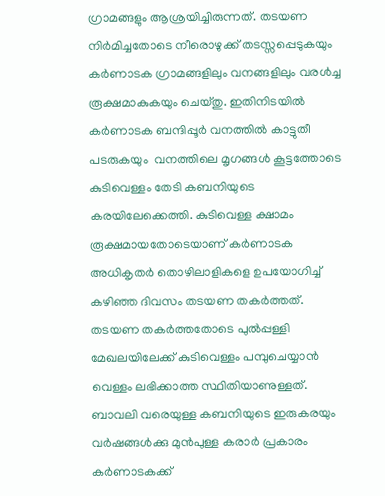ഗ്രാമങ്ങളും ആശ്രയിച്ചിരുന്നത്. തടയണ നിര്‍മിച്ചതോടെ നീരൊഴുക്ക് തടസ്സപ്പെടുകയും കര്‍ണാടക ഗ്രാമങ്ങളിലും വനങ്ങളിലും വരള്‍ച്ച രൂക്ഷമാകുകയും ചെയ്തു. ഇതിനിടയില്‍ കര്‍ണാടക ബന്ദിപ്പൂര്‍ വനത്തില്‍ കാട്ടുതീ പടരുകയും  വനത്തിലെ മൃഗങ്ങള്‍ കൂട്ടത്തോടെ കുടിവെള്ളം തേടി കബനിയുടെ കരയിലേക്കെത്തി. കുടിവെള്ള ക്ഷാമം രൂക്ഷമായതോടെയാണ് കര്‍ണാടക അധികൃതര്‍ തൊഴിലാളികളെ ഉപയോഗിച്ച് കഴിഞ്ഞ ദിവസം തടയണ തകര്‍ത്തത്.
തടയണ തകര്‍ത്തതോടെ പുല്‍പ്പള്ളി മേഖലയിലേക്ക് കുടിവെള്ളം പമ്പുചെയ്യാന്‍ വെള്ളം ലഭിക്കാത്ത സ്ഥിതിയാണുള്ളത്. ബാവലി വരെയുള്ള കബനിയുടെ ഇരുകരയും വര്‍ഷങ്ങള്‍ക്കു മുന്‍പുള്ള കരാര്‍ പ്രകാരം കര്‍ണാടകക്ക്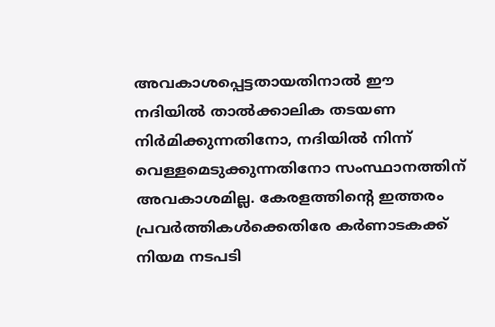അവകാശപ്പെട്ടതായതിനാല്‍ ഈ നദിയില്‍ താല്‍ക്കാലിക തടയണ നിര്‍മിക്കുന്നതിനോ, നദിയില്‍ നിന്ന് വെള്ളമെടുക്കുന്നതിനോ സംസ്ഥാനത്തിന് അവകാശമില്ല. കേരളത്തിന്റെ ഇത്തരം പ്രവര്‍ത്തികള്‍ക്കെതിരേ കര്‍ണാടകക്ക് നിയമ നടപടി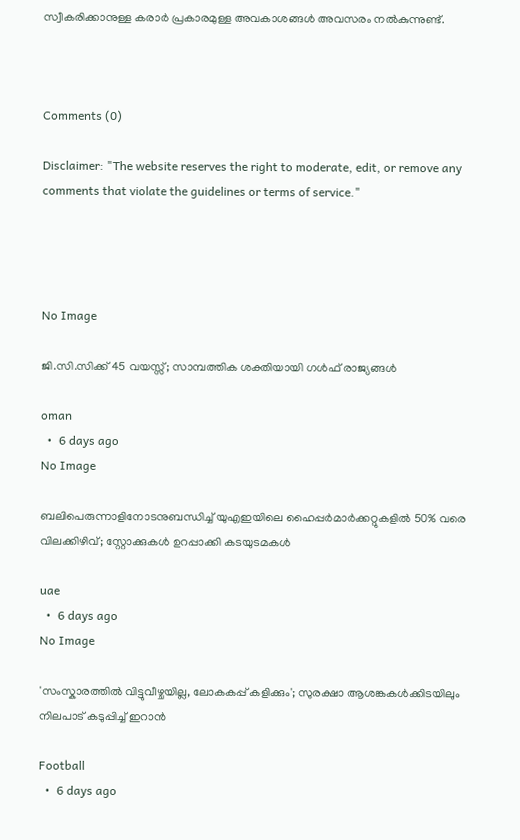സ്വീകരിക്കാനുള്ള കരാര്‍ പ്രകാരമുള്ള അവകാശങ്ങള്‍ അവസരം നല്‍കുന്നുണ്ട്.



Comments (0)

Disclaimer: "The website reserves the right to moderate, edit, or remove any comments that violate the guidelines or terms of service."




No Image

ജി.സി.സിക്ക് 45 വയസ്സ്; സാമ്പത്തിക ശക്തിയായി ഗള്‍ഫ് രാജ്യങ്ങള്‍

oman
  •  6 days ago
No Image

ബലിപെരുന്നാളിനോടനുബന്ധിച്ച് യുഎഇയിലെ ഹൈപ്പർമാർക്കറ്റുകളിൽ 50% വരെ വിലക്കിഴിവ്; സ്റ്റോക്കുകൾ ഉറപ്പാക്കി കടയുടമകൾ

uae
  •  6 days ago
No Image

'സംസ്കാരത്തിൽ വിട്ടുവീഴ്ചയില്ല, ലോകകപ്പ് കളിക്കും'; സുരക്ഷാ ആശങ്കകൾക്കിടയിലും നിലപാട് കടുപ്പിച്ച് ഇറാൻ

Football
  •  6 days ago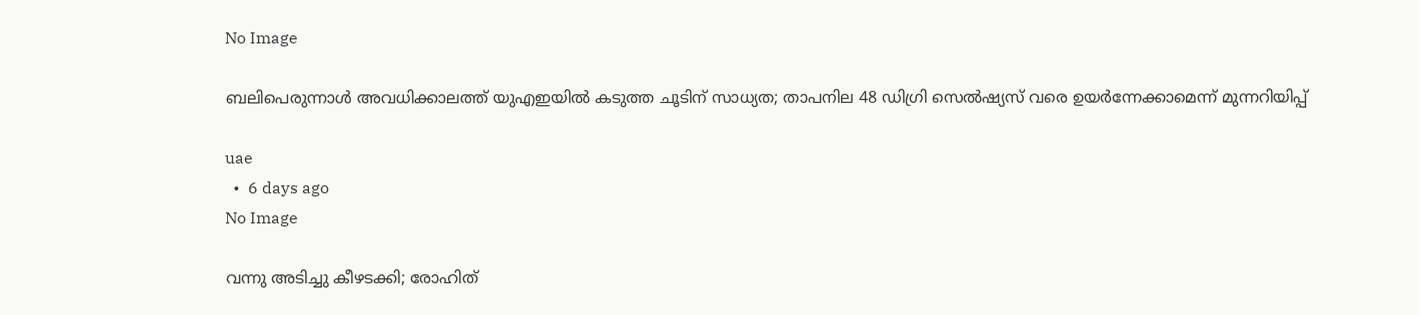No Image

ബലിപെരുന്നാൾ അവധിക്കാലത്ത് യുഎഇയിൽ കടുത്ത ചൂടിന് സാധ്യത; താപനില 48 ഡിഗ്രി സെൽഷ്യസ് വരെ ഉയർന്നേക്കാമെന്ന് മുന്നറിയിപ്പ്

uae
  •  6 days ago
No Image

വന്നു അടിച്ചു കീഴടക്കി; രോഹിത്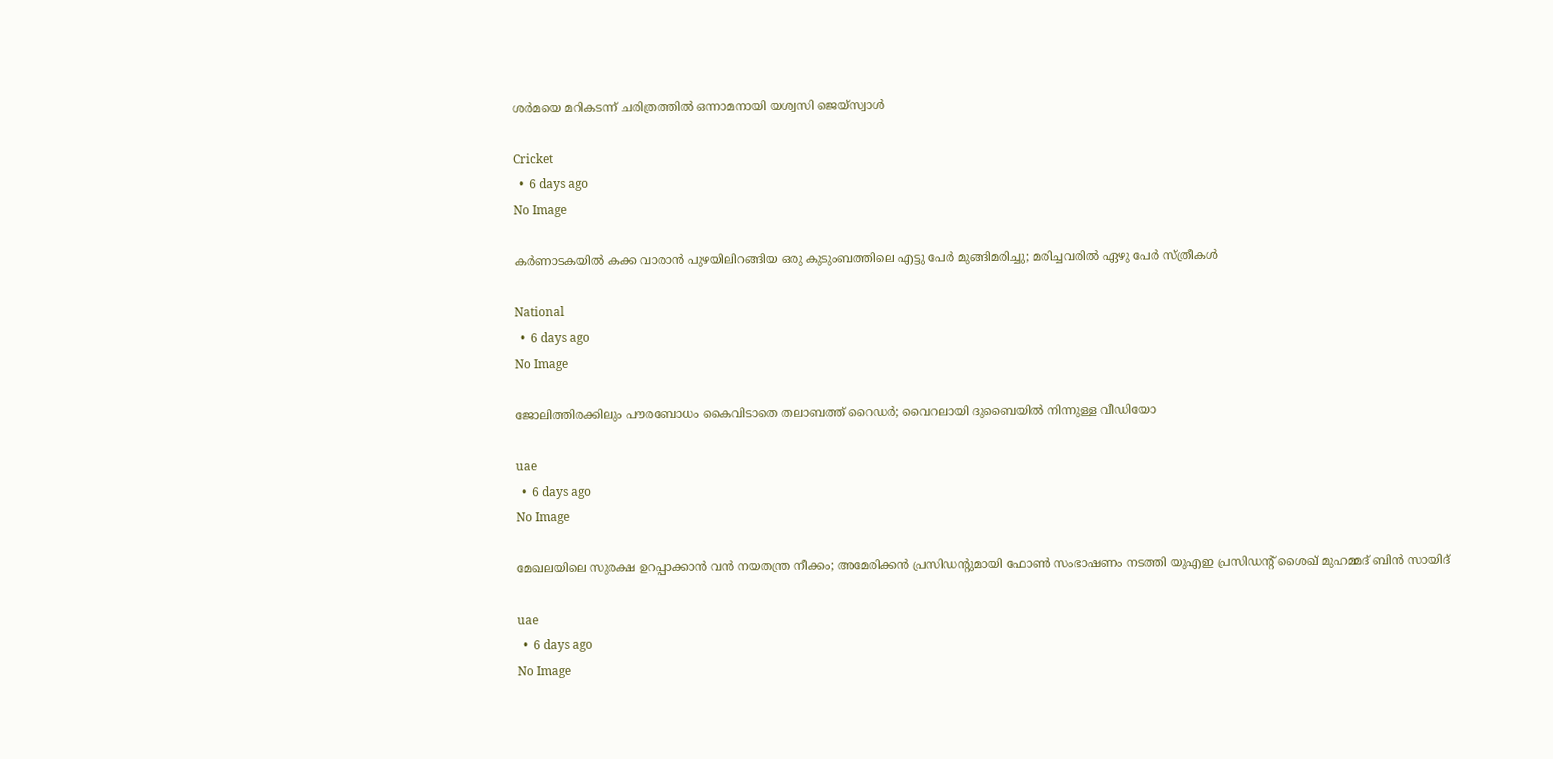ശര്‍മയെ മറികടന്ന് ചരിത്രത്തില്‍ ഒന്നാമനായി യശ്വസി ജെയ്സ്വാള്‍

Cricket
  •  6 days ago
No Image

കർണാടകയിൽ കക്ക വാരാൻ പുഴയിലിറങ്ങിയ ഒരു കുടുംബത്തിലെ എട്ടു പേർ മുങ്ങിമരിച്ചു; മരിച്ചവരിൽ ഏഴു പേർ സ്ത്രീകൾ

National
  •  6 days ago
No Image

ജോലിത്തിരക്കിലും പൗരബോധം കൈവിടാതെ തലാബത്ത് റൈഡർ; വൈറലായി ദുബൈയിൽ നിന്നുള്ള വീഡിയോ

uae
  •  6 days ago
No Image

മേഖലയിലെ സുരക്ഷ ഉറപ്പാക്കാൻ വൻ നയതന്ത്ര നീക്കം; അമേരിക്കൻ പ്രസിഡന്റുമായി ഫോൺ സംഭാഷണം നടത്തി യുഎഇ പ്രസിഡന്റ് ശൈഖ് മുഹമ്മദ് ബിൻ സായിദ്

uae
  •  6 days ago
No Image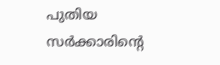പുതിയ സർക്കാരിന്റെ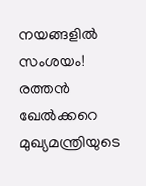നയങ്ങളിൽ സംശയം! രത്തൻ ഖേൽക്കറെ മുഖ്യമന്ത്രിയുടെ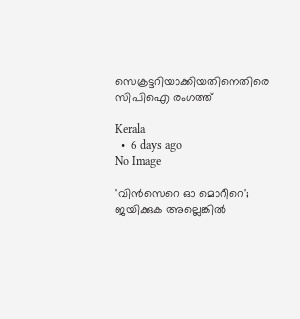സെക്രട്ടറിയാക്കിയതിനെതിരെ സിപിഐ രംഗത്ത്

Kerala
  •  6 days ago
No Image

'വിൻസെറെ ഓ മൊറീറെ'; ജയിക്കുക അല്ലെങ്കിൽ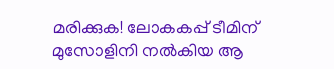മരിക്കുക! ലോകകപ്പ് ടീമിന് മുസോളിനി നൽകിയ ആ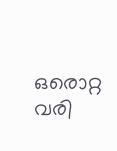ഒരൊറ്റ വരി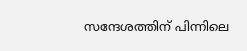സന്ദേശത്തിന് പിന്നിലെ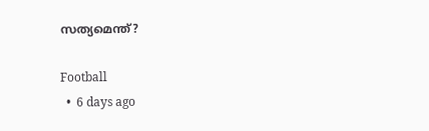സത്യമെന്ത്?

Football
  •  6 days ago